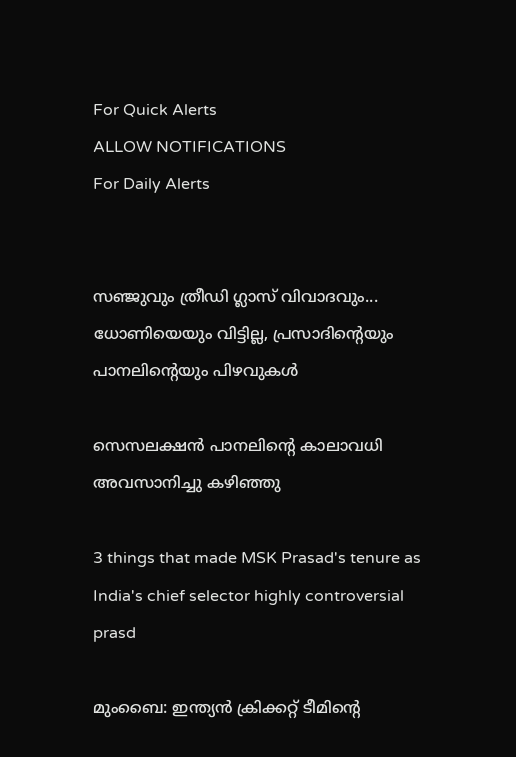For Quick Alerts
ALLOW NOTIFICATIONS
For Daily Alerts


സഞ്ജുവും ത്രീഡി ഗ്ലാസ് വിവാദവും... ധോണിയെയും വിട്ടില്ല, പ്രസാദിന്റെയും പാനലിന്റെയും പിഴവുകള്‍

സെസലക്ഷന്‍ പാനലിന്റെ കാലാവധി അവസാനിച്ചു കഴിഞ്ഞു

3 things that made MSK Prasad's tenure as India's chief selector highly controversial
prasd

മുംബൈ: ഇന്ത്യന്‍ ക്രിക്കറ്റ് ടീമിന്റെ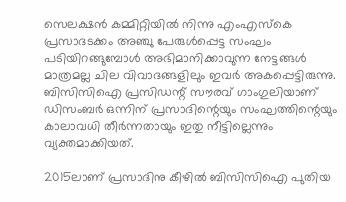സെലക്ഷന്‍ കമ്മിറ്റിയില്‍ നിന്നു എംഎസ്‌കെ പ്രസാദടക്കം അഞ്ചു പേരുള്‍പ്പെട്ട സംഘം പടിയിറങ്ങുമ്പോള്‍ അഭിമാനിക്കാവുന്ന നേട്ടങ്ങള്‍ മാത്രമല്ല ചില വിവാദങ്ങളിലും ഇവര്‍ അകപ്പെട്ടിരുന്നു. ബിസിസിഐ പ്രസിഡന്റ് സൗരവ് ഗാംഗുലിയാണ് ഡിസംബര്‍ ഒന്നിന് പ്രസാദിന്റെയും സംഘത്തിന്റെയും കാലാവധി തീര്‍ന്നതായും ഇതു നീട്ടില്ലെന്നും വ്യക്തമാക്കിയത്.

2015ലാണ് പ്രസാദിനു കീഴില്‍ ബിസിസിഐ പുതിയ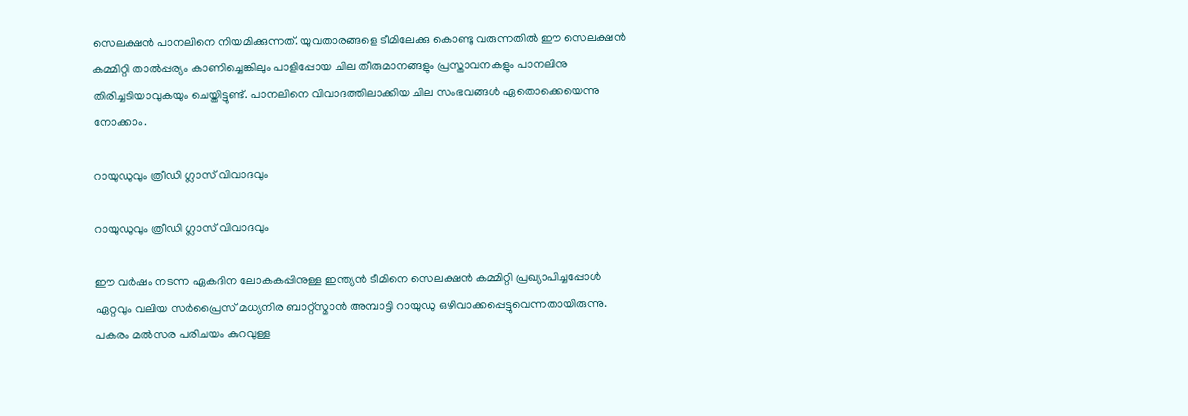സെലക്ഷന്‍ പാനലിനെ നിയമിക്കുന്നത്. യുവതാരങ്ങളെ ടീമിലേക്കു കൊണ്ടു വരുന്നതില്‍ ഈ സെലക്ഷന്‍ കമ്മിറ്റി താല്‍പ്പര്യം കാണിച്ചെങ്കിലും പാളിപ്പോയ ചില തീരുമാനങ്ങളും പ്രസ്താവനകളും പാനലിനു തിരിച്ചടിയാവുകയും ചെയ്തിട്ടുണ്ട്. പാനലിനെ വിവാദത്തിലാക്കിയ ചില സംഭവങ്ങള്‍ ഏതൊക്കെയെന്നു നോക്കാം.

റായുഡുവും ത്രീഡി ഗ്ലാസ് വിവാദവും

റായുഡുവും ത്രീഡി ഗ്ലാസ് വിവാദവും

ഈ വര്‍ഷം നടന്ന ഏകദിന ലോകകപ്പിനുള്ള ഇന്ത്യന്‍ ടീമിനെ സെലക്ഷന്‍ കമ്മിറ്റി പ്രഖ്യാപിച്ചപ്പോള്‍ ഏറ്റവും വലിയ സര്‍പ്രൈസ് മധ്യനിര ബാറ്റ്‌സ്മാന്‍ അമ്പാട്ടി റായുഡു ഒഴിവാക്കപ്പെട്ടുവെന്നതായിരുന്നു. പകരം മല്‍സര പരിചയം കുറവുള്ള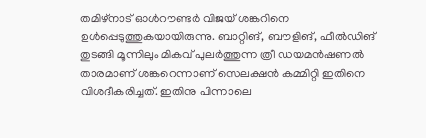തമിഴ്‌നാട് ഓള്‍റൗണ്ടര്‍ വിജയ് ശങ്കറിനെ ഉള്‍പ്പെടുത്തുകയായിരുന്നു. ബാറ്റിങ്, ബൗളിങ്, ഫീല്‍ഡിങ് തുടങ്ങി മൂന്നിലും മികവ് പുലര്‍ത്തുന്ന ത്രീ ഡയമന്‍ഷണല്‍ താരമാണ് ശങ്കറെന്നാണ് സെലക്ഷന്‍ കമ്മിറ്റി ഇതിനെ വിശദീകരിച്ചത്. ഇതിനു പിന്നാലെ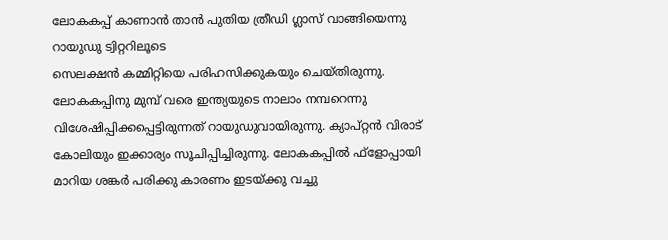ലോകകപ്പ് കാണാന്‍ താന്‍ പുതിയ ത്രീഡി ഗ്ലാസ് വാങ്ങിയെന്നു റായുഡു ട്വിറ്ററിലൂടെ
സെലക്ഷന്‍ കമ്മിറ്റിയെ പരിഹസിക്കുകയും ചെയ്തിരുന്നു.
ലോകകപ്പിനു മുമ്പ് വരെ ഇന്ത്യയുടെ നാലാം നമ്പറെന്നു വിശേഷിപ്പിക്കപ്പെട്ടിരുന്നത് റായുഡുവായിരുന്നു. ക്യാപ്റ്റന്‍ വിരാട് കോലിയും ഇക്കാര്യം സൂചിപ്പിച്ചിരുന്നു. ലോകകപ്പില്‍ ഫ്‌ളോപ്പായി മാറിയ ശങ്കര്‍ പരിക്കു കാരണം ഇടയ്ക്കു വച്ചു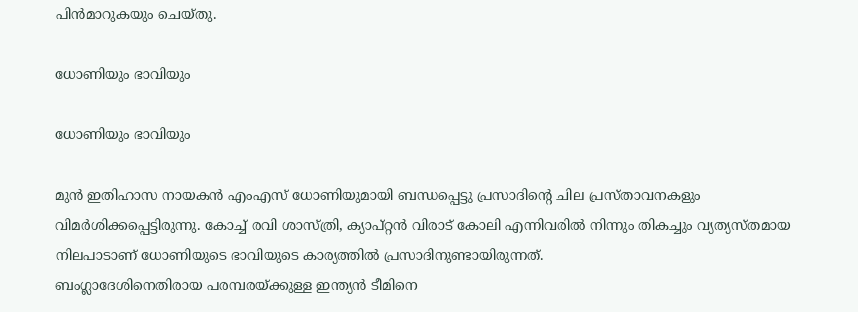പിന്‍മാറുകയും ചെയ്തു.

ധോണിയും ഭാവിയും

ധോണിയും ഭാവിയും

മുന്‍ ഇതിഹാസ നായകന്‍ എംഎസ് ധോണിയുമായി ബന്ധപ്പെട്ടു പ്രസാദിന്റെ ചില പ്രസ്താവനകളും വിമര്‍ശിക്കപ്പെട്ടിരുന്നു. കോച്ച് രവി ശാസ്ത്രി, ക്യാപ്റ്റന്‍ വിരാട് കോലി എന്നിവരില്‍ നിന്നും തികച്ചും വ്യത്യസ്തമായ നിലപാടാണ് ധോണിയുടെ ഭാവിയുടെ കാര്യത്തില്‍ പ്രസാദിനുണ്ടായിരുന്നത്.
ബംഗ്ലാദേശിനെതിരായ പരമ്പരയ്ക്കുള്ള ഇന്ത്യന്‍ ടീമിനെ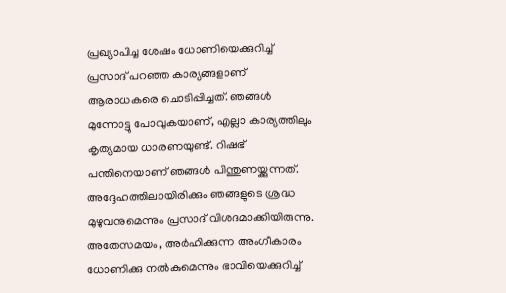പ്രഖ്യാപിച്ച ശേഷം ധോണിയെക്കുറിച്ച് പ്രസാദ് പറഞ്ഞ കാര്യങ്ങളാണ് ആരാധകരെ ചൊടിപ്പിച്ചത്. ഞങ്ങള്‍ മുന്നോട്ടു പോവുകയാണ്, എല്ലാ കാര്യത്തിലും കൃത്യമായ ധാരണയുണ്ട്. റിഷഭ് പന്തിനെയാണ് ഞങ്ങള്‍ പിന്തുണയ്ക്കുന്നത്. അദ്ദേഹത്തിലായിരിക്കും ഞങ്ങളുടെ ശ്രദ്ധ മുഴുവനുമെന്നും പ്രസാദ് വിശദമാക്കിയിരുന്നു. അതേസമയം, അര്‍ഹിക്കുന്ന അംഗീകാരം ധോണിക്കു നല്‍കുമെന്നും ഭാവിയെക്കുറിച്ച്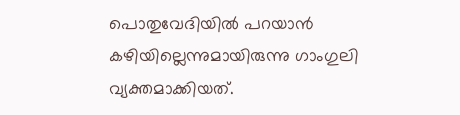പൊതുവേദിയില്‍ പറയാന്‍ കഴിയില്ലെന്നുമായിരുന്നു ഗാംഗുലി വ്യക്തമാക്കിയത്.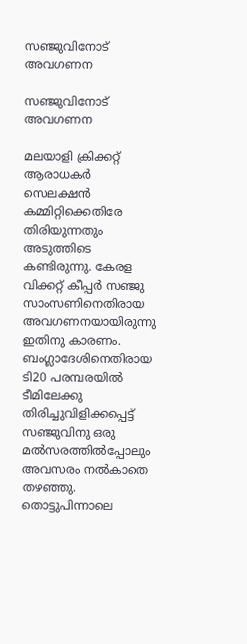സഞ്ജുവിനോട് അവഗണന

സഞ്ജുവിനോട് അവഗണന

മലയാളി ക്രിക്കറ്റ് ആരാധകര്‍ സെലക്ഷന്‍ കമ്മിറ്റിക്കെതിരേ തിരിയുന്നതും അടുത്തിടെ കണ്ടിരുന്നു. കേരള വിക്കറ്റ് കീപ്പര്‍ സഞ്ജു സാംസണിനെതിരായ അവഗണനയായിരുന്നു ഇതിനു കാരണം. ബംഗ്ലാദേശിനെതിരായ ടി20 പരമ്പരയില്‍ ടീമിലേക്കു തിരിച്ചുവിളിക്കപ്പെട്ട് സഞ്ജുവിനു ഒരു മല്‍സരത്തില്‍പ്പോലും അവസരം നല്‍കാതെ തഴഞ്ഞു.
തൊട്ടുപിന്നാലെ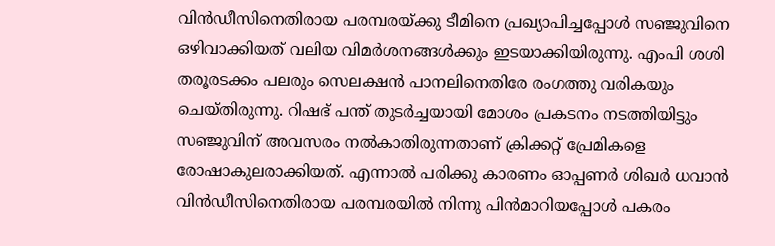വിന്‍ഡീസിനെതിരായ പരമ്പരയ്ക്കു ടീമിനെ പ്രഖ്യാപിച്ചപ്പോള്‍ സഞ്ജുവിനെ ഒഴിവാക്കിയത് വലിയ വിമര്‍ശനങ്ങള്‍ക്കും ഇടയാക്കിയിരുന്നു. എംപി ശശി തരൂരടക്കം പലരും സെലക്ഷന്‍ പാനലിനെതിരേ രംഗത്തു വരികയും ചെയ്തിരുന്നു. റിഷഭ് പന്ത് തുടര്‍ച്ചയായി മോശം പ്രകടനം നടത്തിയിട്ടും സഞ്ജുവിന് അവസരം നല്‍കാതിരുന്നതാണ് ക്രിക്കറ്റ് പ്രേമികളെ രോഷാകുലരാക്കിയത്. എന്നാല്‍ പരിക്കു കാരണം ഓപ്പണര്‍ ശിഖര്‍ ധവാന്‍ വിന്‍ഡീസിനെതിരായ പരമ്പരയില്‍ നിന്നു പിന്‍മാറിയപ്പോള്‍ പകരം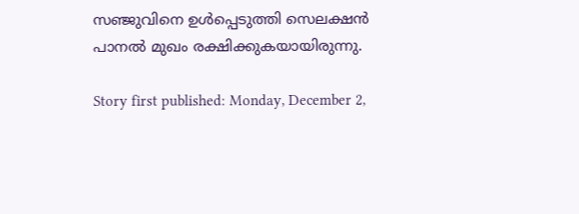സഞ്ജുവിനെ ഉള്‍പ്പെടുത്തി സെലക്ഷന്‍ പാനല്‍ മുഖം രക്ഷിക്കുകയായിരുന്നു.

Story first published: Monday, December 2,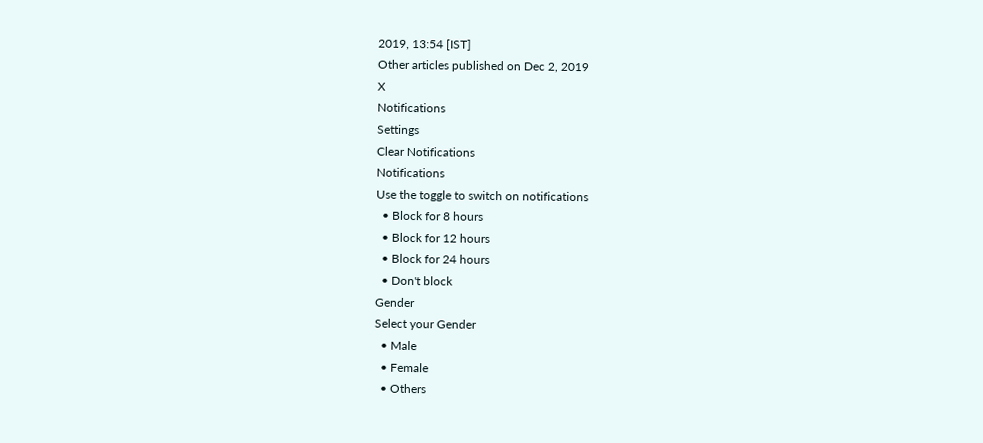2019, 13:54 [IST]
Other articles published on Dec 2, 2019
X
Notifications
Settings
Clear Notifications
Notifications
Use the toggle to switch on notifications
  • Block for 8 hours
  • Block for 12 hours
  • Block for 24 hours
  • Don't block
Gender
Select your Gender
  • Male
  • Female
  • Others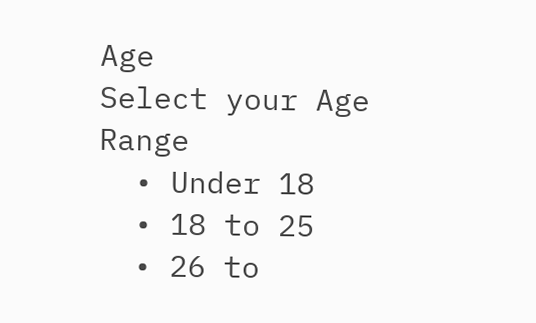Age
Select your Age Range
  • Under 18
  • 18 to 25
  • 26 to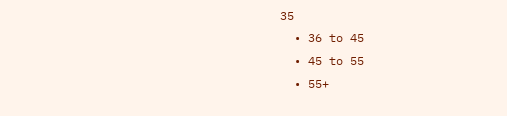35
  • 36 to 45
  • 45 to 55
  • 55+